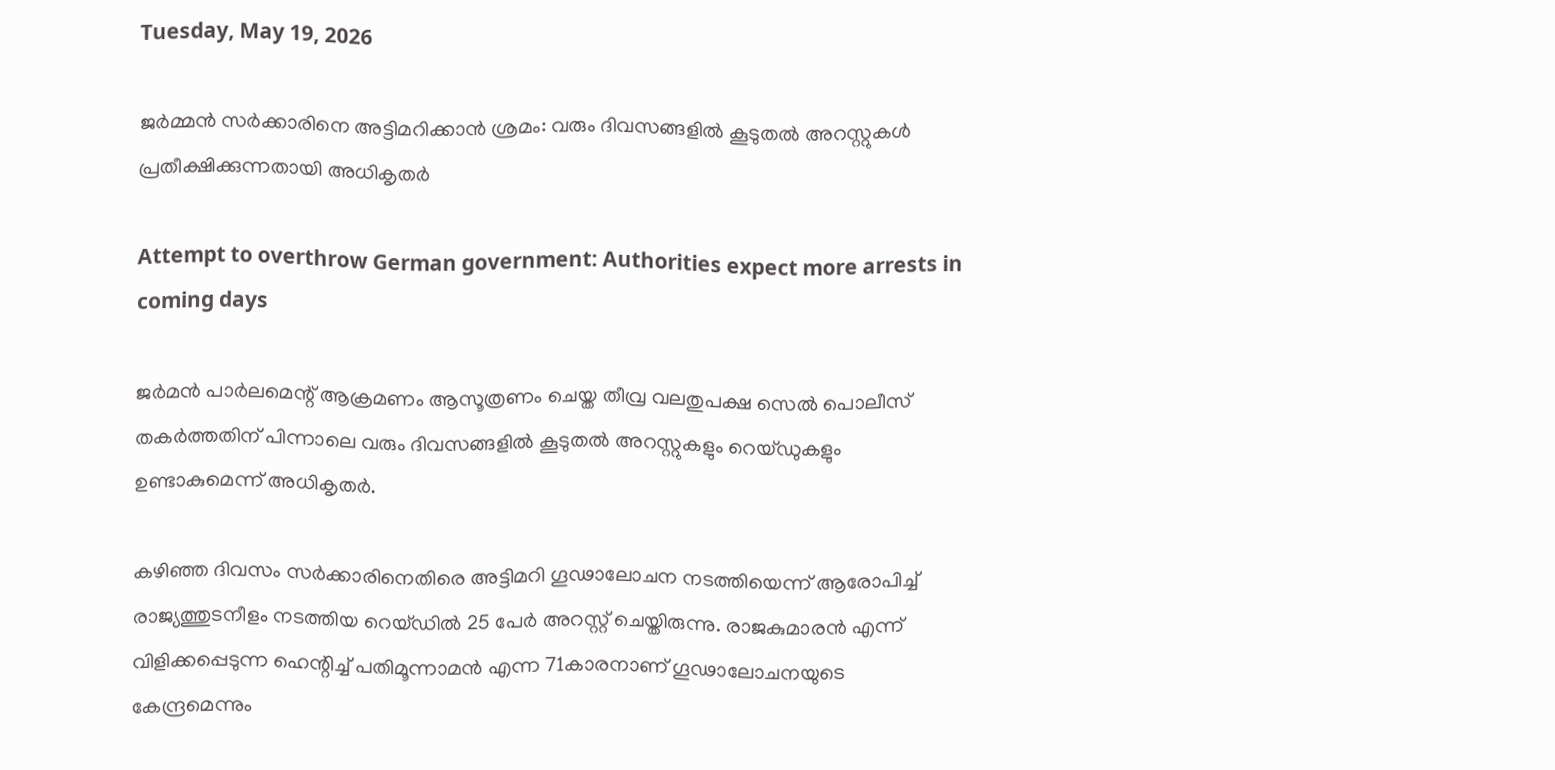Tuesday, May 19, 2026

ജര്‍മ്മന്‍ സര്‍ക്കാരിനെ അട്ടിമറിക്കാന്‍ ശ്രമം: വരും ദിവസങ്ങളില്‍ കൂടുതല്‍ അറസ്റ്റുകള്‍ പ്രതീക്ഷിക്കുന്നതായി അധികൃതര്‍

Attempt to overthrow German government: Authorities expect more arrests in coming days

ജര്‍മന്‍ പാര്‍ലമെന്റ് ആക്രമണം ആസൂത്രണം ചെയ്ത തീവ്ര വലതുപക്ഷ സെല്‍ പൊലീസ് തകര്‍ത്തതിന് പിന്നാലെ വരും ദിവസങ്ങളില്‍ കൂടുതല്‍ അറസ്റ്റുകളും റെയ്ഡുകളും ഉണ്ടാകുമെന്ന് അധികൃതര്‍.

കഴിഞ്ഞ ദിവസം സര്‍ക്കാരിനെതിരെ അട്ടിമറി ഗൂഢാലോചന നടത്തിയെന്ന് ആരോപിച്ച് രാജ്യത്തുടനീളം നടത്തിയ റെയ്ഡില്‍ 25 പേര്‍ അറസ്റ്റ് ചെയ്തിരുന്നു. രാജകുമാരന്‍ എന്ന് വിളിക്കപ്പെടുന്ന ഹെന്റിച്ച് പതിമൂന്നാമന്‍ എന്ന 71കാരനാണ് ഗൂഢാലോചനയുടെ കേന്ദ്രമെന്നും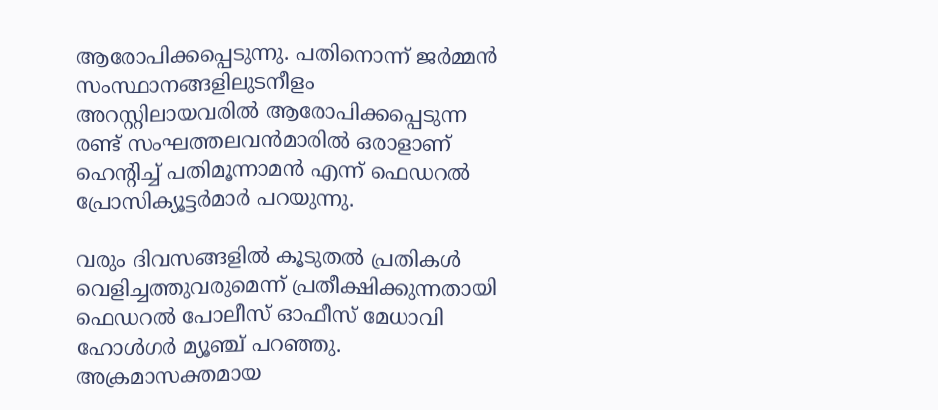ആരോപിക്കപ്പെടുന്നു. പതിനൊന്ന് ജര്‍മ്മന്‍ സംസ്ഥാനങ്ങളിലുടനീളം അറസ്റ്റിലായവരില്‍ ആരോപിക്കപ്പെടുന്ന രണ്ട് സംഘത്തലവന്‍മാരില്‍ ഒരാളാണ് ഹെന്റിച്ച് പതിമൂന്നാമന്‍ എന്ന് ഫെഡറല്‍ പ്രോസിക്യൂട്ടര്‍മാര്‍ പറയുന്നു.

വരും ദിവസങ്ങളില്‍ കൂടുതല്‍ പ്രതികള്‍ വെളിച്ചത്തുവരുമെന്ന് പ്രതീക്ഷിക്കുന്നതായി ഫെഡറല്‍ പോലീസ് ഓഫീസ് മേധാവി ഹോള്‍ഗര്‍ മ്യൂഞ്ച് പറഞ്ഞു. അക്രമാസക്തമായ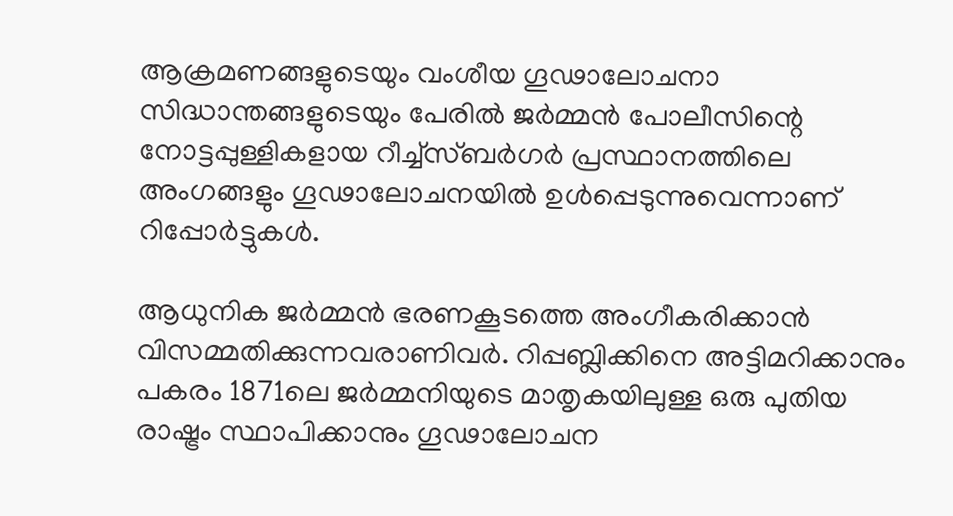ആക്രമണങ്ങളുടെയും വംശീയ ഗൂഢാലോചനാ സിദ്ധാന്തങ്ങളുടെയും പേരില്‍ ജര്‍മ്മന്‍ പോലീസിന്റെ നോട്ടപ്പുള്ളികളായ റീച്ച്സ്ബര്‍ഗര്‍ പ്രസ്ഥാനത്തിലെ അംഗങ്ങളും ഗൂഢാലോചനയില്‍ ഉള്‍പ്പെടുന്നുവെന്നാണ് റിപ്പോര്‍ട്ടുകള്‍.

ആധുനിക ജര്‍മ്മന്‍ ഭരണകൂടത്തെ അംഗീകരിക്കാന്‍ വിസമ്മതിക്കുന്നവരാണിവര്‍. റിപ്പബ്ലിക്കിനെ അട്ടിമറിക്കാനും പകരം 1871ലെ ജര്‍മ്മനിയുടെ മാതൃകയിലുള്ള ഒരു പുതിയ രാഷ്ട്രം സ്ഥാപിക്കാനും ഗൂഢാലോചന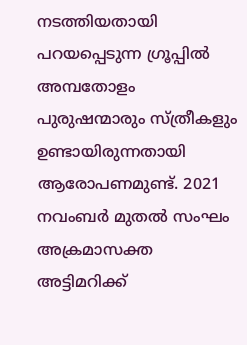നടത്തിയതായി പറയപ്പെടുന്ന ഗ്രൂപ്പില്‍ അമ്പതോളം പുരുഷന്മാരും സ്ത്രീകളും ഉണ്ടായിരുന്നതായി ആരോപണമുണ്ട്. 2021 നവംബര്‍ മുതല്‍ സംഘം അക്രമാസക്ത അട്ടിമറിക്ക്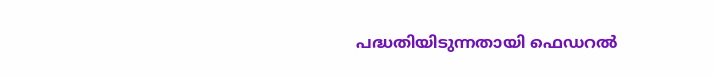പദ്ധതിയിടുന്നതായി ഫെഡറല്‍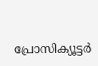പ്രോസിക്യൂട്ടര്‍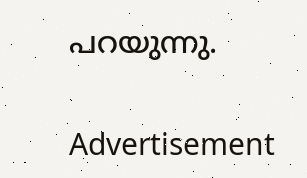പറയുന്നു.

Advertisement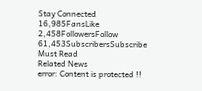Stay Connected
16,985FansLike
2,458FollowersFollow
61,453SubscribersSubscribe
Must Read
Related News
error: Content is protected !!